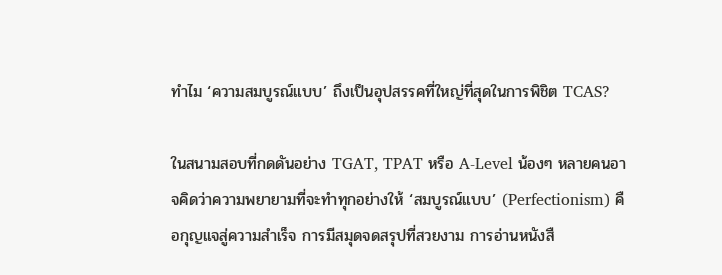ทำไม ‘ความสมบูรณ์แบบ’ ถึงเป็นอุปสรรคที่ใหญ่ที่สุดในการพิชิต TCAS?

ในสนามสอบที่กดดันอย่าง TGAT, TPAT หรือ A-Level น้องๆ หลายคนอาจคิดว่าความพยายามที่จะทำทุกอย่างให้ ‘สมบูรณ์แบบ’ (Perfectionism) คือกุญแจสู่ความสำเร็จ การมีสมุดจดสรุปที่สวยงาม การอ่านหนังสื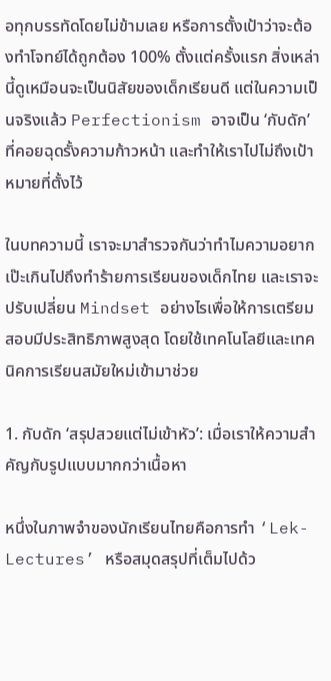อทุกบรรทัดโดยไม่ข้ามเลย หรือการตั้งเป้าว่าจะต้องทำโจทย์ได้ถูกต้อง 100% ตั้งแต่ครั้งแรก สิ่งเหล่านี้ดูเหมือนจะเป็นนิสัยของเด็กเรียนดี แต่ในความเป็นจริงแล้ว Perfectionism อาจเป็น ‘กับดัก’ ที่คอยฉุดรั้งความก้าวหน้า และทำให้เราไปไม่ถึงเป้าหมายที่ตั้งไว้

ในบทความนี้ เราจะมาสำรวจกันว่าทำไมความอยากเป๊ะเกินไปถึงทำร้ายการเรียนของเด็กไทย และเราจะปรับเปลี่ยน Mindset อย่างไรเพื่อให้การเตรียมสอบมีประสิทธิภาพสูงสุด โดยใช้เทคโนโลยีและเทคนิคการเรียนสมัยใหม่เข้ามาช่วย

1. กับดัก ‘สรุปสวยแต่ไม่เข้าหัว’: เมื่อเราให้ความสำคัญกับรูปแบบมากกว่าเนื้อหา

หนึ่งในภาพจำของนักเรียนไทยคือการทำ ‘Lek-Lectures’ หรือสมุดสรุปที่เต็มไปด้ว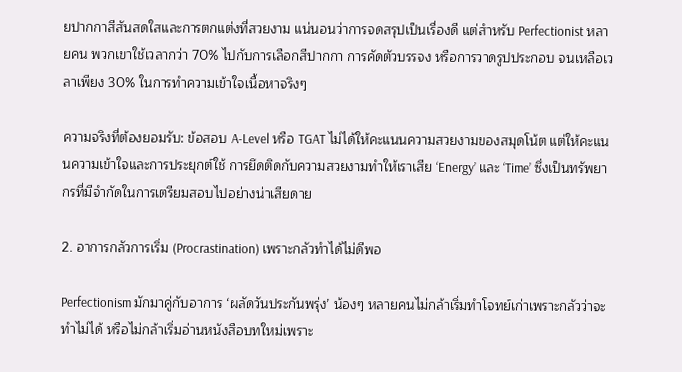ยปากกาสีสันสดใสและการตกแต่งที่สวยงาม แน่นอนว่าการจดสรุปเป็นเรื่องดี แต่สำหรับ Perfectionist หลายคน พวกเขาใช้เวลากว่า 70% ไปกับการเลือกสีปากกา การคัดตัวบรรจง หรือการวาดรูปประกอบ จนเหลือเวลาเพียง 30% ในการทำความเข้าใจเนื้อหาจริงๆ

ความจริงที่ต้องยอมรับ: ข้อสอบ A-Level หรือ TGAT ไม่ได้ให้คะแนนความสวยงามของสมุดโน้ต แต่ให้คะแนนความเข้าใจและการประยุกต์ใช้ การยึดติดกับความสวยงามทำให้เราเสีย ‘Energy’ และ ‘Time’ ซึ่งเป็นทรัพยากรที่มีจำกัดในการเตรียมสอบไปอย่างน่าเสียดาย

2. อาการกลัวการเริ่ม (Procrastination) เพราะกลัวทำได้ไม่ดีพอ

Perfectionism มักมาคู่กับอาการ ‘ผลัดวันประกันพรุ่ง’ น้องๆ หลายคนไม่กล้าเริ่มทำโจทย์เก่าเพราะกลัวว่าจะทำไม่ได้ หรือไม่กล้าเริ่มอ่านหนังสือบทใหม่เพราะ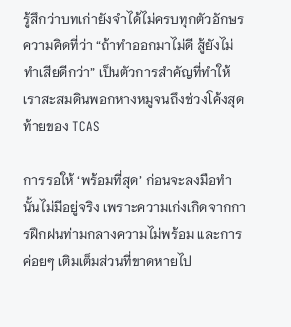รู้สึกว่าบทเก่ายังจำได้ไม่ครบทุกตัวอักษร ความคิดที่ว่า “ถ้าทำออกมาไม่ดี สู้ยังไม่ทำเสียดีกว่า” เป็นตัวการสำคัญที่ทำให้เราสะสมดินพอกหางหมูจนถึงช่วงโค้งสุดท้ายของ TCAS

การรอให้ ‘พร้อมที่สุด’ ก่อนจะลงมือทำนั้นไม่มีอยู่จริง เพราะความเก่งเกิดจากการฝึกฝนท่ามกลางความไม่พร้อม และการค่อยๆ เติมเต็มส่วนที่ขาดหายไป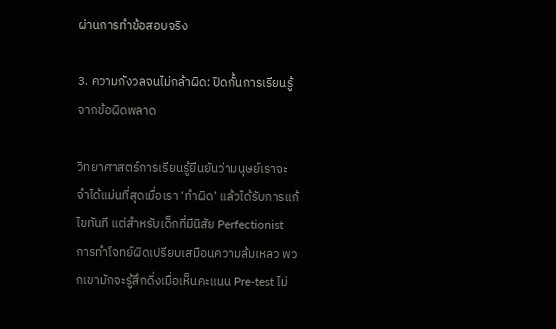ผ่านการทำข้อสอบจริง

3. ความกังวลจนไม่กล้าผิด: ปิดกั้นการเรียนรู้จากข้อผิดพลาด

วิทยาศาสตร์การเรียนรู้ยืนยันว่ามนุษย์เราจะจำได้แม่นที่สุดเมื่อเรา ‘ทำผิด’ แล้วได้รับการแก้ไขทันที แต่สำหรับเด็กที่มีนิสัย Perfectionist การทำโจทย์ผิดเปรียบเสมือนความล้มเหลว พวกเขามักจะรู้สึกดิ่งเมื่อเห็นคะแนน Pre-test ไม่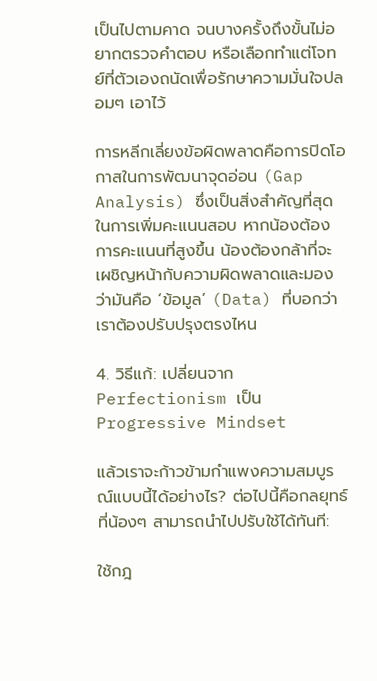เป็นไปตามคาด จนบางครั้งถึงขั้นไม่อยากตรวจคำตอบ หรือเลือกทำแต่โจทย์ที่ตัวเองถนัดเพื่อรักษาความมั่นใจปลอมๆ เอาไว้

การหลีกเลี่ยงข้อผิดพลาดคือการปิดโอกาสในการพัฒนาจุดอ่อน (Gap Analysis) ซึ่งเป็นสิ่งสำคัญที่สุดในการเพิ่มคะแนนสอบ หากน้องต้องการคะแนนที่สูงขึ้น น้องต้องกล้าที่จะเผชิญหน้ากับความผิดพลาดและมองว่ามันคือ ‘ข้อมูล’ (Data) ที่บอกว่าเราต้องปรับปรุงตรงไหน

4. วิธีแก้: เปลี่ยนจาก Perfectionism เป็น Progressive Mindset

แล้วเราจะก้าวข้ามกำแพงความสมบูรณ์แบบนี้ได้อย่างไร? ต่อไปนี้คือกลยุทธ์ที่น้องๆ สามารถนำไปปรับใช้ได้ทันที:

ใช้กฎ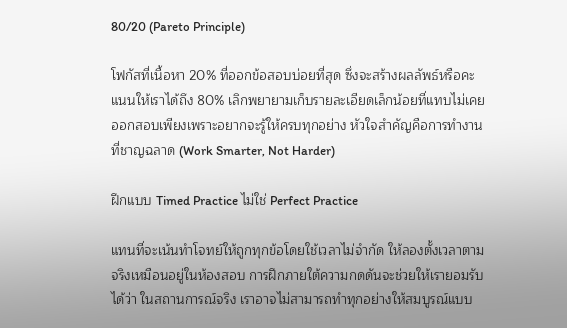80/20 (Pareto Principle)

โฟกัสที่เนื้อหา 20% ที่ออกข้อสอบบ่อยที่สุด ซึ่งจะสร้างผลลัพธ์หรือคะแนนให้เราได้ถึง 80% เลิกพยายามเก็บรายละเอียดเล็กน้อยที่แทบไม่เคยออกสอบเพียงเพราะอยากจะรู้ให้ครบทุกอย่าง หัวใจสำคัญคือการทำงานที่ชาญฉลาด (Work Smarter, Not Harder)

ฝึกแบบ Timed Practice ไม่ใช่ Perfect Practice

แทนที่จะเน้นทำโจทย์ให้ถูกทุกข้อโดยใช้เวลาไม่จำกัด ให้ลองตั้งเวลาตามจริงเหมือนอยู่ในห้องสอบ การฝึกภายใต้ความกดดันจะช่วยให้เรายอมรับได้ว่า ในสถานการณ์จริง เราอาจไม่สามารถทำทุกอย่างให้สมบูรณ์แบบ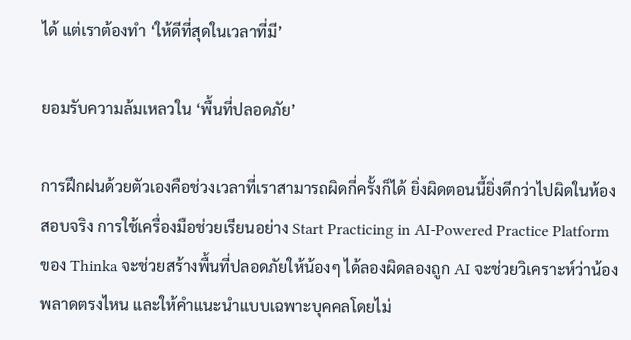ได้ แต่เราต้องทำ ‘ให้ดีที่สุดในเวลาที่มี’

ยอมรับความล้มเหลวใน ‘พื้นที่ปลอดภัย’

การฝึกฝนด้วยตัวเองคือช่วงเวลาที่เราสามารถผิดกี่ครั้งก็ได้ ยิ่งผิดตอนนี้ยิ่งดีกว่าไปผิดในห้องสอบจริง การใช้เครื่องมือช่วยเรียนอย่าง Start Practicing in AI-Powered Practice Platform ของ Thinka จะช่วยสร้างพื้นที่ปลอดภัยให้น้องๆ ได้ลองผิดลองถูก AI จะช่วยวิเคราะห์ว่าน้องพลาดตรงไหน และให้คำแนะนำแบบเฉพาะบุคคลโดยไม่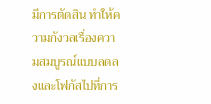มีการตัดสิน ทำให้ความกังวลเรื่องความสมบูรณ์แบบลดลงและโฟกัสไปที่การ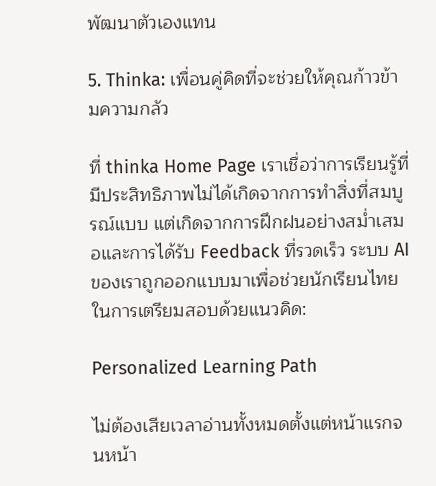พัฒนาตัวเองแทน

5. Thinka: เพื่อนคู่คิดที่จะช่วยให้คุณก้าวข้ามความกลัว

ที่ thinka Home Page เราเชื่อว่าการเรียนรู้ที่มีประสิทธิภาพไม่ได้เกิดจากการทำสิ่งที่สมบูรณ์แบบ แต่เกิดจากการฝึกฝนอย่างสม่ำเสมอและการได้รับ Feedback ที่รวดเร็ว ระบบ AI ของเราถูกออกแบบมาเพื่อช่วยนักเรียนไทยในการเตรียมสอบด้วยแนวคิด:

Personalized Learning Path

ไม่ต้องเสียเวลาอ่านทั้งหมดตั้งแต่หน้าแรกจนหน้า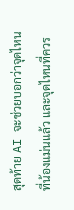สุดท้าย AI จะช่วยบอกว่าจุดไหนที่น้องแม่นแล้ว และจุดไหนที่ควร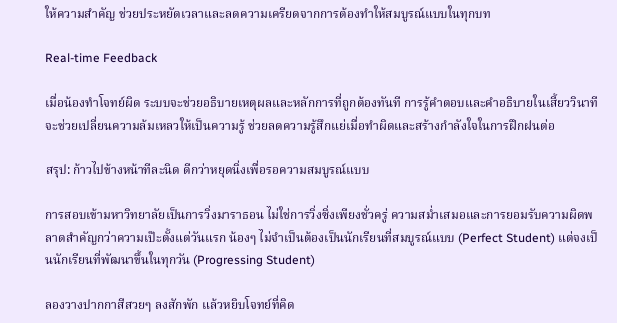ให้ความสำคัญ ช่วยประหยัดเวลาและลดความเครียดจากการต้องทำให้สมบูรณ์แบบในทุกบท

Real-time Feedback

เมื่อน้องทำโจทย์ผิด ระบบจะช่วยอธิบายเหตุผลและหลักการที่ถูกต้องทันที การรู้คำตอบและคำอธิบายในเสี้ยววินาทีจะช่วยเปลี่ยนความล้มเหลวให้เป็นความรู้ ช่วยลดความรู้สึกแย่เมื่อทำผิดและสร้างกำลังใจในการฝึกฝนต่อ

สรุป: ก้าวไปข้างหน้าทีละนิด ดีกว่าหยุดนิ่งเพื่อรอความสมบูรณ์แบบ

การสอบเข้ามหาวิทยาลัยเป็นการวิ่งมาราธอน ไม่ใช่การวิ่งซิ่งเพียงชั่วครู่ ความสม่ำเสมอและการยอมรับความผิดพลาดสำคัญกว่าความเป๊ะตั้งแต่วันแรก น้องๆ ไม่จำเป็นต้องเป็นนักเรียนที่สมบูรณ์แบบ (Perfect Student) แต่จงเป็นนักเรียนที่พัฒนาขึ้นในทุกวัน (Progressing Student)

ลองวางปากกาสีสวยๆ ลงสักพัก แล้วหยิบโจทย์ที่คิด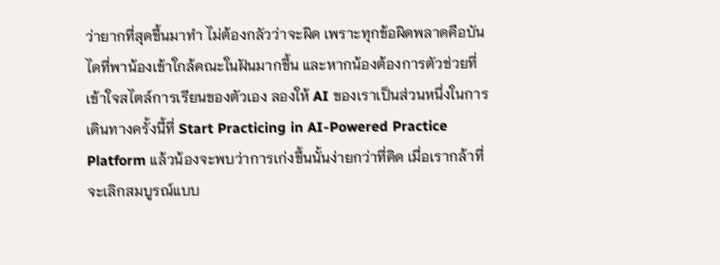ว่ายากที่สุดขึ้นมาทำ ไม่ต้องกลัวว่าจะผิด เพราะทุกข้อผิดพลาดคือบันไดที่พาน้องเข้าใกล้คณะในฝันมากขึ้น และหากน้องต้องการตัวช่วยที่เข้าใจสไตล์การเรียนของตัวเอง ลองให้ AI ของเราเป็นส่วนหนึ่งในการเดินทางครั้งนี้ที่ Start Practicing in AI-Powered Practice Platform แล้วน้องจะพบว่าการเก่งขึ้นนั้นง่ายกว่าที่คิด เมื่อเรากล้าที่จะเลิกสมบูรณ์แบบ